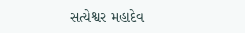સત્યેશ્વર મહાદેવ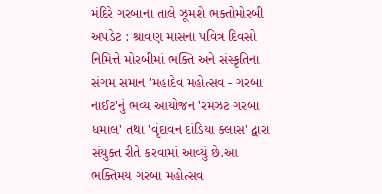મંદિરે ગરબાના તાલે ઝૂમશે ભક્તોમોરબી અપડેટ : શ્રાવણ માસના પવિત્ર દિવસો નિમિત્તે મોરબીમાં ભક્તિ અને સંસ્કૃતિના સંગમ સમાન 'મહાદેવ મહોત્સવ - ગરબા નાઈટ'નું ભવ્ય આયોજન 'રમઝટ ગરબા ધમાલ' તથા 'વૃંદાવન દાંડિયા ક્લાસ' દ્વારા સંયુક્ત રીતે કરવામાં આવ્યું છે.આ ભક્તિમય ગરબા મહોત્સવ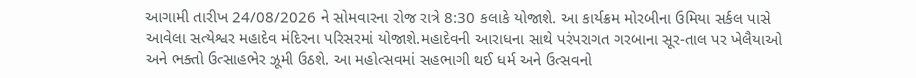આગામી તારીખ 24/08/2026 ને સોમવારના રોજ રાત્રે 8:30 કલાકે યોજાશે. આ કાર્યક્રમ મોરબીના ઉમિયા સર્કલ પાસે આવેલા સત્યેશ્વર મહાદેવ મંદિરના પરિસરમાં યોજાશે.મહાદેવની આરાધના સાથે પરંપરાગત ગરબાના સૂર-તાલ પર ખેલૈયાઓ અને ભક્તો ઉત્સાહભેર ઝૂમી ઉઠશે. આ મહોત્સવમાં સહભાગી થઈ ધર્મ અને ઉત્સવનો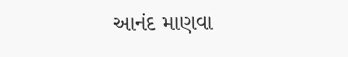આનંદ માણવા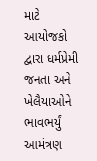માટે આયોજકો દ્વારા ધર્મપ્રેમી જનતા અને ખેલૈયાઓને ભાવભર્યું આમંત્રણ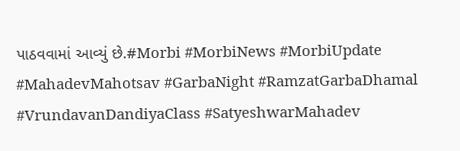પાઠવવામાં આવ્યું છે.#Morbi #MorbiNews #MorbiUpdate #MahadevMahotsav #GarbaNight #RamzatGarbaDhamal #VrundavanDandiyaClass #SatyeshwarMahadev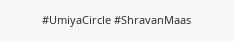#UmiyaCircle #ShravanMaas